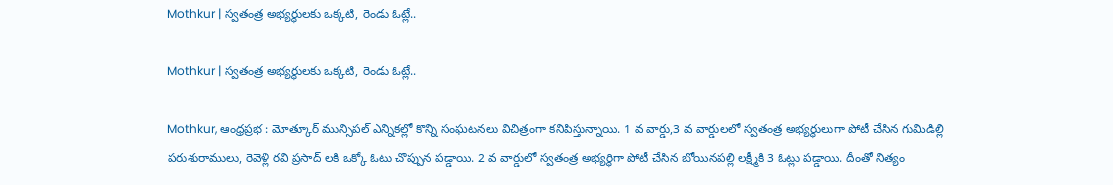Mothkur | స్వతంత్ర అభ్యర్థులకు ఒక్కటి, రెండు ఓట్లే..

Mothkur | స్వతంత్ర అభ్యర్థులకు ఒక్కటి, రెండు ఓట్లే..

Mothkur, ఆంధ్రప్రభ : మోత్కూర్ మున్సిపల్ ఎన్నికల్లో కొన్ని సంఘటనలు విచిత్రంగా కనిపిస్తున్నాయి. 1 వ వార్డు,3 వ వార్డులలో స్వతంత్ర అభ్యర్థులుగా పోటీ చేసిన గుమిడిల్లి పరుశురాములు, రెవెళ్లి రవి ప్రసాద్ లకి ఒక్కో ఓటు చొప్పున పడ్డాయి. 2 వ వార్డులో స్వతంత్ర అభ్యర్థిగా పోటీ చేసిన బోయినపల్లి లక్ష్మీకి 3 ఓట్లు పడ్డాయి. దీంతో నిత్యం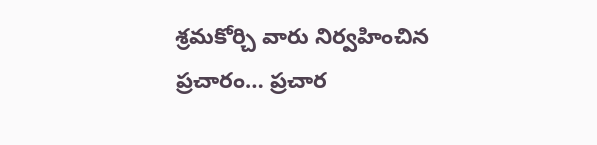శ్రమకోర్చి వారు నిర్వహించిన ప్రచారం… ప్రచార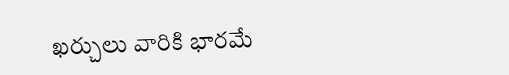ఖర్చులు వారికి భారమే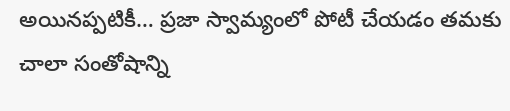అయినప్పటికీ… ప్రజా స్వామ్యంలో పోటీ చేయడం తమకు చాలా సంతోషాన్ని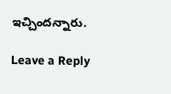ఇచ్చిందన్నారు.

Leave a Reply